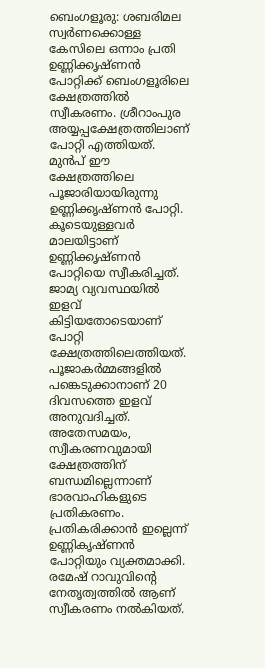ബെംഗളൂരു: ശബരിമല സ്വർണക്കൊള്ള കേസിലെ ഒന്നാം പ്രതി ഉണ്ണിക്കൃഷ്ണൻ പോറ്റിക്ക് ബെംഗളൂരിലെ ക്ഷേത്രത്തിൽ സ്വീകരണം. ശ്രീറാംപുര അയ്യപ്പക്ഷേത്രത്തിലാണ് പോറ്റി എത്തിയത്. മുൻപ് ഈ ക്ഷേത്രത്തിലെ പൂജാരിയായിരുന്നു ഉണ്ണിക്കൃഷ്ണൻ പോറ്റി. കൂടെയുള്ളവർ മാലയിട്ടാണ് ഉണ്ണിക്കൃഷ്ണൻ പോറ്റിയെ സ്വീകരിച്ചത്. ജാമ്യ വ്യവസ്ഥയിൽ ഇളവ് കിട്ടിയതോടെയാണ് പോറ്റി ക്ഷേത്രത്തിലെത്തിയത്. പൂജാകർമ്മങ്ങളിൽ പങ്കെടുക്കാനാണ് 20 ദിവസത്തെ ഇളവ് അനുവദിച്ചത്.
അതേസമയം, സ്വീകരണവുമായി ക്ഷേത്രത്തിന് ബന്ധമില്ലെന്നാണ് ഭാരവാഹികളുടെ പ്രതികരണം. പ്രതികരിക്കാൻ ഇല്ലെന്ന് ഉണ്ണികൃഷ്ണൻ പോറ്റിയും വ്യക്തമാക്കി. രമേഷ് റാവുവിന്റെ നേതൃത്വത്തിൽ ആണ് സ്വീകരണം നൽകിയത്.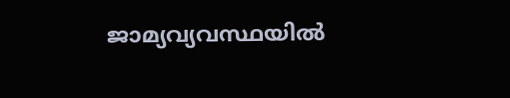ജാമ്യവ്യവസ്ഥയിൽ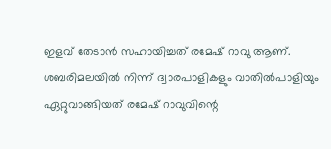ഇളവ് തേടാൻ സഹായിച്ചത് രമേഷ് റാവു ആണ്. ശബരിമലയിൽ നിന്ന് ദ്വാരപാളികളും വാതിൽപാളിയും ഏറ്റുവാങ്ങിയത് രമേഷ് റാവുവിന്റെ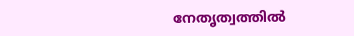നേതൃത്വത്തിൽ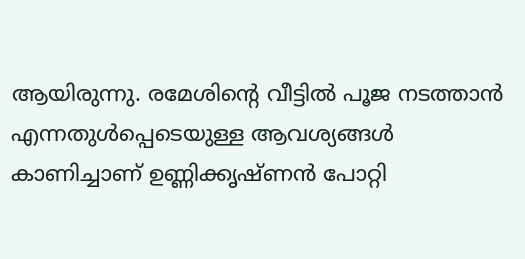ആയിരുന്നു. രമേശിന്റെ വീട്ടിൽ പൂജ നടത്താൻ എന്നതുൾപ്പെടെയുള്ള ആവശ്യങ്ങൾ കാണിച്ചാണ് ഉണ്ണിക്കൃഷ്ണൻ പോറ്റി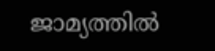ജാമ്യത്തിൽ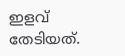ഇളവ് തേടിയത്.